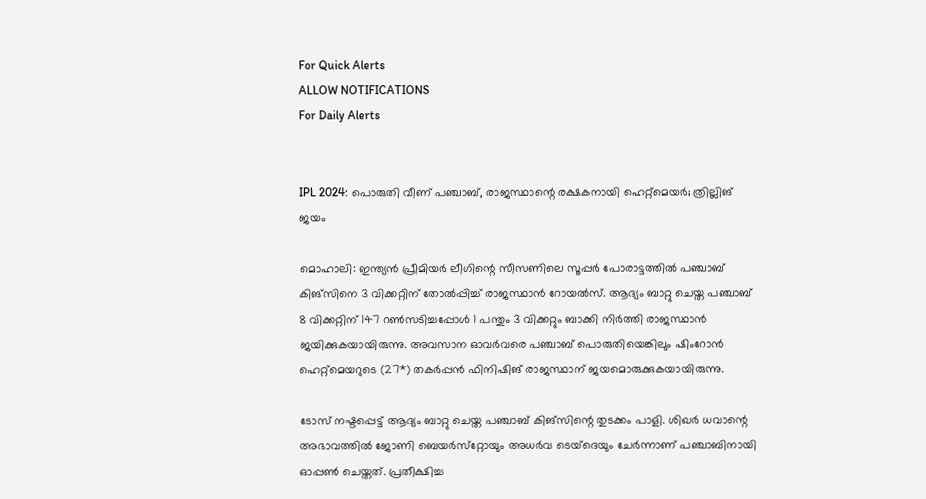For Quick Alerts
ALLOW NOTIFICATIONS
For Daily Alerts


IPL 2024: പൊരുതി വീണ് പഞ്ചാബ്, രാജസ്ഥാന്റെ രക്ഷകനായി ഹെറ്റ്‌മെയര്‍; ത്രില്ലിങ് ജയം

മൊഹാലി: ഇന്ത്യന്‍ പ്രീമിയര്‍ ലീഗിന്റെ സീസണിലെ സൂപ്പര്‍ പോരാട്ടത്തില്‍ പഞ്ചാബ് കിങ്‌സിനെ 3 വിക്കറ്റിന് തോല്‍പ്പിച്ച് രാജസ്ഥാന്‍ റോയല്‍സ്. ആദ്യം ബാറ്റു ചെയ്ത പഞ്ചാബ് 8 വിക്കറ്റിന് 147 റണ്‍സടിച്ചപ്പോള്‍ 1 പന്തും 3 വിക്കറ്റും ബാക്കി നിര്‍ത്തി രാജസ്ഥാന്‍ ജയിക്കുകയായിരുന്നു. അവസാന ഓവര്‍വരെ പഞ്ചാബ് പൊരുതിയെങ്കിലും ഷിംറോന്‍ ഹെറ്റ്‌മെയറുടെ (27*) തകര്‍പ്പന്‍ ഫിനിഷിങ് രാജസ്ഥാന് ജയമൊരുക്കുകയായിരുന്നു.

ടോസ് നഷ്ടപ്പെട്ട് ആദ്യം ബാറ്റു ചെയ്ത പഞ്ചാബ് കിങ്‌സിന്റെ തുടക്കം പാളി. ശിഖര്‍ ധവാന്റെ അഭാവത്തില്‍ ജോണി ബെയര്‍സ്‌റ്റോയും അധര്‍വ ടെയ്‌ദെയും ചേര്‍ന്നാണ് പഞ്ചാബിനായി ഓപ്പണ്‍ ചെയ്തത്. പ്രതീക്ഷിച്ച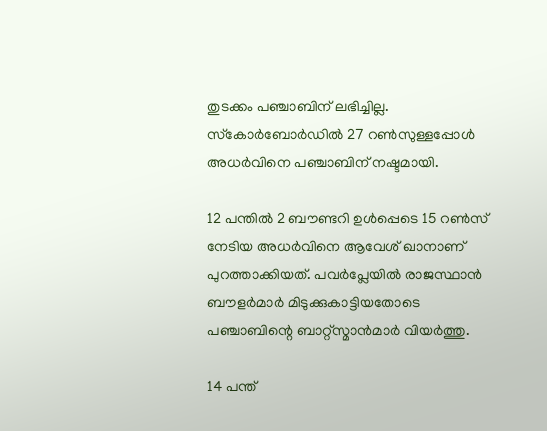തുടക്കം പഞ്ചാബിന് ലഭിച്ചില്ല. സ്‌കോര്‍ബോര്‍ഡില്‍ 27 റണ്‍സുള്ളപ്പോള്‍ അധര്‍വിനെ പഞ്ചാബിന് നഷ്ടമായി.

12 പന്തില്‍ 2 ബൗണ്ടറി ഉള്‍പ്പെടെ 15 റണ്‍സ് നേടിയ അധര്‍വിനെ ആവേശ് ഖാനാണ് പുറത്താക്കിയത്. പവര്‍പ്ലേയില്‍ രാജസ്ഥാന്‍ ബൗളര്‍മാര്‍ മിടുക്കുകാട്ടിയതോടെ പഞ്ചാബിന്റെ ബാറ്റ്‌സ്മാന്‍മാര്‍ വിയര്‍ത്തു.

14 പന്ത്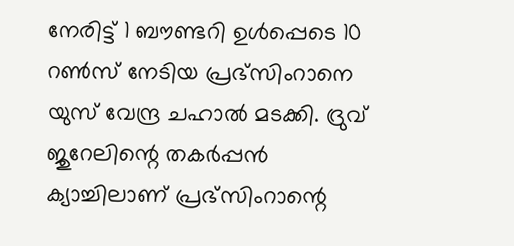നേരിട്ട് 1 ബൗണ്ടറി ഉള്‍പ്പെടെ 10 റണ്‍സ് നേടിയ പ്രഭ്‌സിംറാനെ യുസ് വേന്ദ്ര ചഹാല്‍ മടക്കി. ദ്രുവ് ജുറേലിന്റെ തകര്‍പ്പന്‍ ക്യാച്ചിലാണ് പ്രഭ്‌സിംറാന്റെ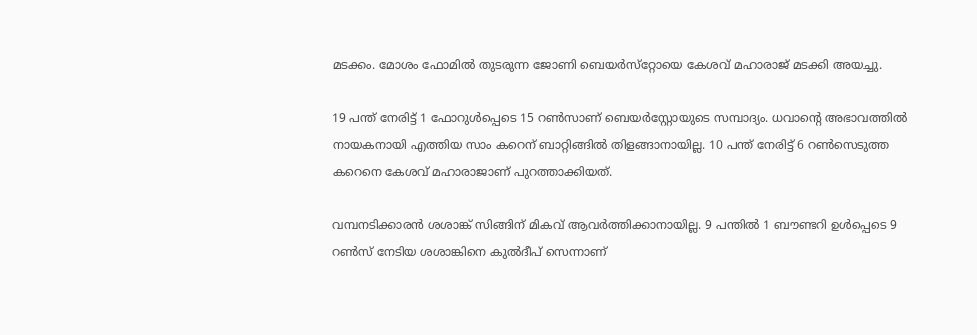മടക്കം. മോശം ഫോമില്‍ തുടരുന്ന ജോണി ബെയര്‍സ്‌റ്റോയെ കേശവ് മഹാരാജ് മടക്കി അയച്ചു.

19 പന്ത് നേരിട്ട് 1 ഫോറുള്‍പ്പെടെ 15 റണ്‍സാണ് ബെയര്‍‌സ്റ്റോയുടെ സമ്പാദ്യം. ധവാന്റെ അഭാവത്തില്‍ നായകനായി എത്തിയ സാം കറെന് ബാറ്റിങ്ങില്‍ തിളങ്ങാനായില്ല. 10 പന്ത് നേരിട്ട് 6 റണ്‍സെടുത്ത കറെനെ കേശവ് മഹാരാജാണ് പുറത്താക്കിയത്.

വമ്പനടിക്കാരന്‍ ശശാങ്ക് സിങ്ങിന് മികവ് ആവര്‍ത്തിക്കാനായില്ല. 9 പന്തില്‍ 1 ബൗണ്ടറി ഉള്‍പ്പെടെ 9 റണ്‍സ് നേടിയ ശശാങ്കിനെ കുല്‍ദീപ് സെന്നാണ്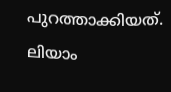പുറത്താക്കിയത്. ലിയാം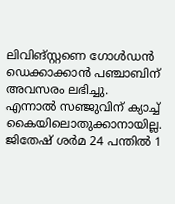ലിവിങ്സ്റ്റണെ ഗോള്‍ഡന്‍ ഡെക്കാക്കാന്‍ പഞ്ചാബിന് അവസരം ലഭിച്ചു. എന്നാല്‍ സഞ്ജുവിന് ക്യാച്ച് കൈയിലൊതുക്കാനായില്ല. ജിതേഷ് ശര്‍മ 24 പന്തില്‍ 1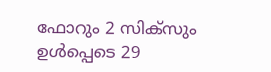ഫോറും 2 സിക്‌സും ഉള്‍പ്പെടെ 29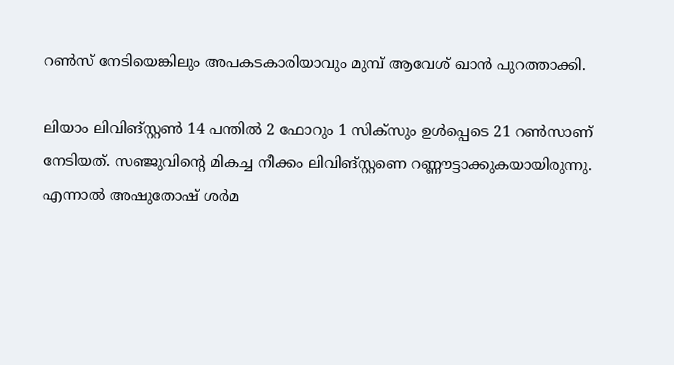റണ്‍സ് നേടിയെങ്കിലും അപകടകാരിയാവും മുമ്പ് ആവേശ് ഖാന്‍ പുറത്താക്കി.

ലിയാം ലിവിങ്സ്റ്റണ്‍ 14 പന്തില്‍ 2 ഫോറും 1 സിക്‌സും ഉള്‍പ്പെടെ 21 റണ്‍സാണ് നേടിയത്. സഞ്ജുവിന്റെ മികച്ച നീക്കം ലിവിങ്സ്റ്റണെ റണ്ണൗട്ടാക്കുകയായിരുന്നു. എന്നാല്‍ അഷുതോഷ് ശര്‍മ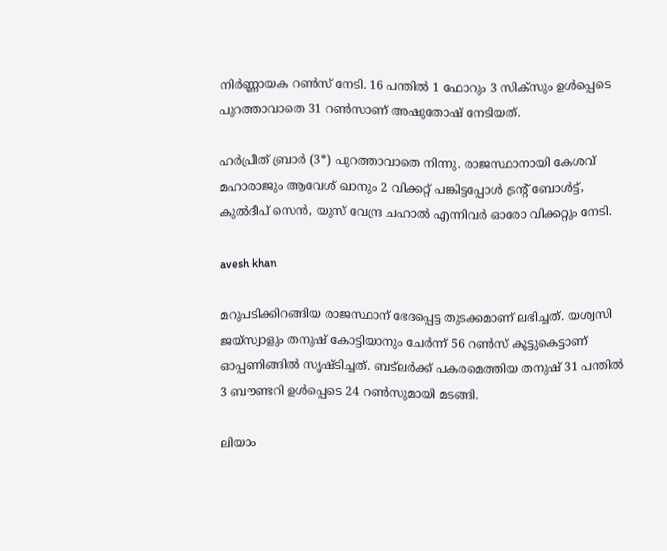നിര്‍ണ്ണായക റണ്‍സ് നേടി. 16 പന്തില്‍ 1 ഫോറും 3 സിക്‌സും ഉള്‍പ്പെടെ പുറത്താവാതെ 31 റണ്‍സാണ് അഷുതോഷ് നേടിയത്.

ഹര്‍പ്രീത് ബ്രാര്‍ (3*) പുറത്താവാതെ നിന്നു. രാജസ്ഥാനായി കേശവ് മഹാരാജും ആവേശ് ഖാനും 2 വിക്കറ്റ് പങ്കിട്ടപ്പോള്‍ ട്രന്റ് ബോള്‍ട്ട്, കുല്‍ദീപ് സെന്‍, യുസ് വേന്ദ്ര ചഹാല്‍ എന്നിവര്‍ ഓരോ വിക്കറ്റും നേടി.

avesh khan

മറുപടിക്കിറങ്ങിയ രാജസ്ഥാന് ഭേദപ്പെട്ട തുടക്കമാണ് ലഭിച്ചത്. യശ്വസി ജയ്‌സ്വാളും തനുഷ് കോട്ടിയാനും ചേര്‍ന്ന് 56 റണ്‍സ് കൂട്ടുകെട്ടാണ് ഓപ്പണിങ്ങില്‍ സൃഷ്ടിച്ചത്. ബട്‌ലര്‍ക്ക് പകരമെത്തിയ തനുഷ് 31 പന്തില്‍ 3 ബൗണ്ടറി ഉള്‍പ്പെടെ 24 റണ്‍സുമായി മടങ്ങി.

ലിയാം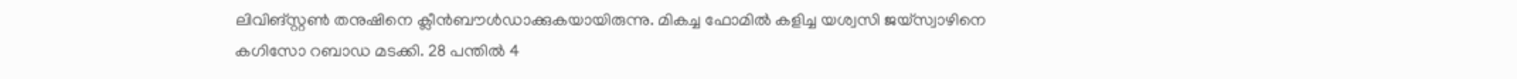ലിവിങ്സ്റ്റണ്‍ തനുഷിനെ ക്ലീന്‍ബൗള്‍ഡാക്കുകയായിരുന്നു. മികച്ച ഫോമില്‍ കളിച്ച യശ്വസി ജയ്‌സ്വാഴിനെ കഗിസോ റബാഡ മടക്കി. 28 പന്തില്‍ 4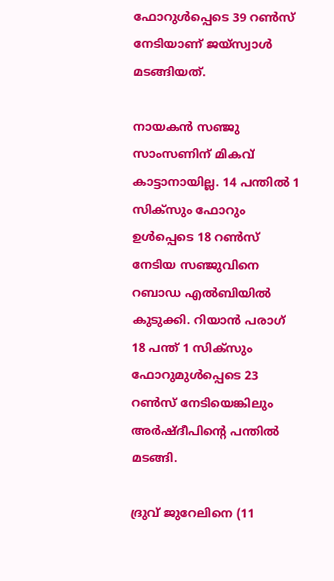ഫോറുള്‍പ്പെടെ 39 റണ്‍സ് നേടിയാണ് ജയ്‌സ്വാള്‍ മടങ്ങിയത്.

നായകന്‍ സഞ്ജു സാംസണിന് മികവ് കാട്ടാനായില്ല. 14 പന്തില്‍ 1 സിക്‌സും ഫോറും ഉള്‍പ്പെടെ 18 റണ്‍സ് നേടിയ സഞ്ജുവിനെ റബാഡ എല്‍ബിയില്‍ കുടുക്കി. റിയാന്‍ പരാഗ് 18 പന്ത് 1 സിക്‌സും ഫോറുമുള്‍പ്പെടെ 23 റണ്‍സ് നേടിയെങ്കിലും അര്‍ഷ്ദീപിന്റെ പന്തില്‍ മടങ്ങി.

ദ്രുവ് ജുറേലിനെ (11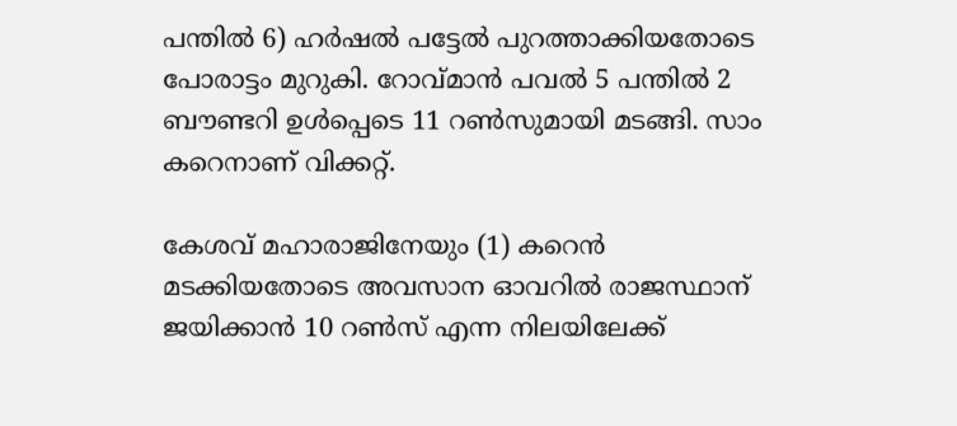പന്തില്‍ 6) ഹര്‍ഷല്‍ പട്ടേല്‍ പുറത്താക്കിയതോടെ പോരാട്ടം മുറുകി. റോവ്മാന്‍ പവല്‍ 5 പന്തില്‍ 2 ബൗണ്ടറി ഉള്‍പ്പെടെ 11 റണ്‍സുമായി മടങ്ങി. സാം കറെനാണ് വിക്കറ്റ്.

കേശവ് മഹാരാജിനേയും (1) കറെന്‍ മടക്കിയതോടെ അവസാന ഓവറില്‍ രാജസ്ഥാന് ജയിക്കാന്‍ 10 റണ്‍സ് എന്ന നിലയിലേക്ക്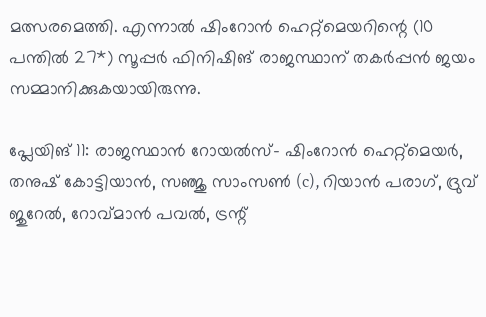മത്സരമെത്തി. എന്നാല്‍ ഷിംറോന്‍ ഹെറ്റ്‌മെയറിന്റെ (10 പന്തില്‍ 27*) സൂപ്പര്‍ ഫിനിഷിങ് രാജസ്ഥാന് തകര്‍പ്പന്‍ ജയം സമ്മാനിക്കുകയായിരുന്നു.

പ്ലേയിങ് 11: രാജസ്ഥാന്‍ റോയല്‍സ്- ഷിംറോന്‍ ഹെറ്റ്‌മെയര്‍, തനുഷ് കോട്ടിയാന്‍, സഞ്ജു സാംസണ്‍ (c), റിയാന്‍ പരാഗ്, ദ്രുവ് ജുറേല്‍, റോവ്മാന്‍ പവല്‍, ട്രന്റ്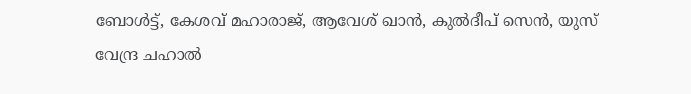ബോള്‍ട്ട്, കേശവ് മഹാരാജ്, ആവേശ് ഖാന്‍, കുല്‍ദീപ് സെന്‍, യുസ് വേന്ദ്ര ചഹാല്‍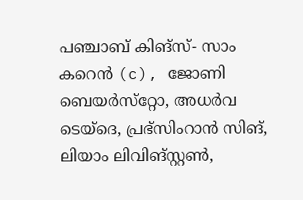പഞ്ചാബ് കിങ്‌സ്- സാം കറെന്‍ (c), ജോണി ബെയര്‍സ്‌റ്റോ, അധര്‍വ ടെയ്‌ദെ, പ്രഭ്‌സിംറാന്‍ സിങ്, ലിയാം ലിവിങ്സ്റ്റണ്‍,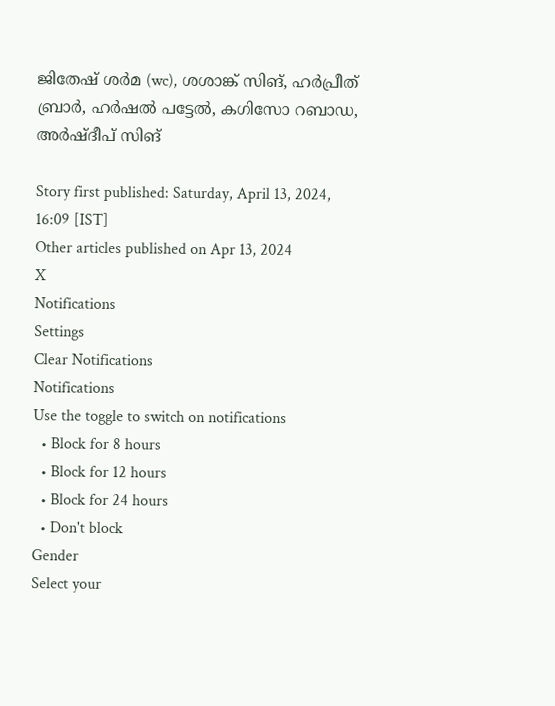ജിതേഷ് ശര്‍മ (wc), ശശാങ്ക് സിങ്, ഹര്‍പ്രീത് ബ്രാര്‍, ഹര്‍ഷല്‍ പട്ടേല്‍, കഗിസോ റബാഡ, അര്‍ഷ്ദീപ് സിങ്

Story first published: Saturday, April 13, 2024, 16:09 [IST]
Other articles published on Apr 13, 2024
X
Notifications
Settings
Clear Notifications
Notifications
Use the toggle to switch on notifications
  • Block for 8 hours
  • Block for 12 hours
  • Block for 24 hours
  • Don't block
Gender
Select your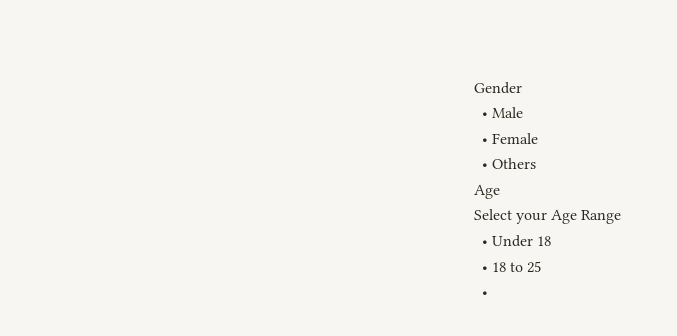Gender
  • Male
  • Female
  • Others
Age
Select your Age Range
  • Under 18
  • 18 to 25
  •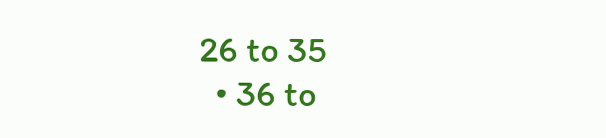26 to 35
  • 36 to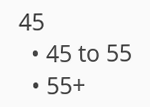45
  • 45 to 55
  • 55+